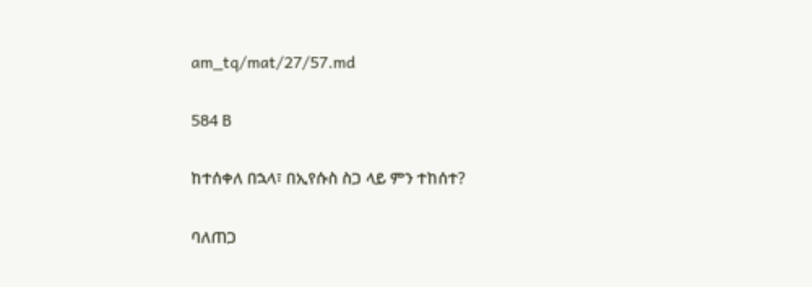am_tq/mat/27/57.md

584 B

ከተሰቀለ በኋላ፣ በኢየሱስ ስጋ ላይ ምን ተከሰተ?

ባለጠጋ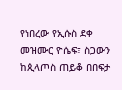የነበረው የኢሱስ ደቀ መዝሙር ዮሴፍ፣ ስጋውን ከጲላጦስ ጠይቆ በበፍታ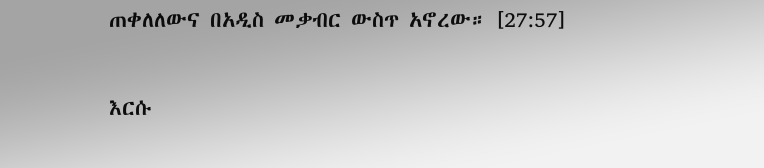ጠቀለለውና በአዲስ መቃብር ውስጥ አኖረው። [27:57]

እርሱ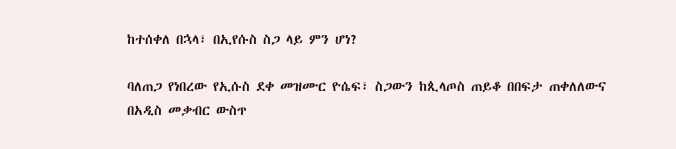ከተሰቀለ በኋላ፣ በኢየሱስ ስጋ ላይ ምን ሆነ?

ባለጠጋ የነበረው የኢሱስ ደቀ መዝሙር ዮሴፍ፣ ስጋውን ከጲላጦስ ጠይቆ በበፍታ ጠቀለለውና በአዲስ መቃብር ውስጥ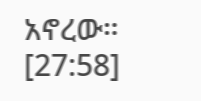አኖረው። [27:58]